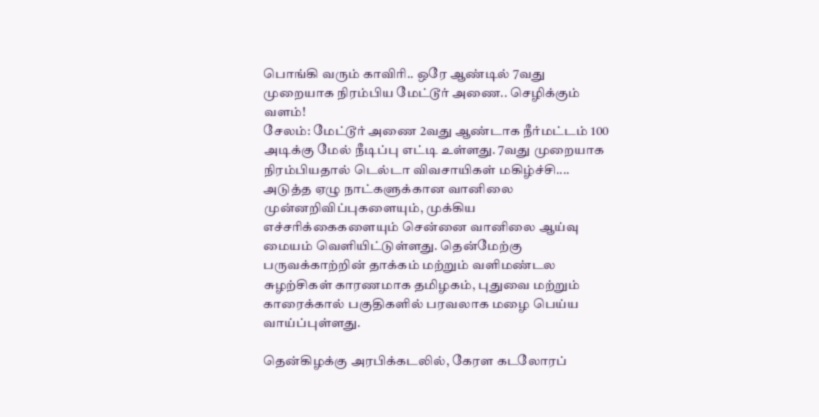பொங்கி வரும் காவிரி.. ஒரே ஆண்டில் 7வது முறையாக நிரம்பிய மேட்டூர் அணை.. செழிக்கும் வளம்!
சேலம்: மேட்டூர் அணை 2வது ஆண்டாக நீர்மட்டம் 100 அடிக்கு மேல் நீடிப்பு எட்டி உள்ளது. 7வது முறையாக நிரம்பியதால் டெல்டா விவசாயிகள் மகிழ்ச்சி....
அடுத்த ஏழு நாட்களுக்கான வானிலை முன்னறிவிப்புகளையும், முக்கிய எச்சரிக்கைகளையும் சென்னை வானிலை ஆய்வு மையம் வெளியிட்டுள்ளது. தென்மேற்கு பருவக்காற்றின் தாக்கம் மற்றும் வளிமண்டல சுழற்சிகள் காரணமாக தமிழகம், புதுவை மற்றும் காரைக்கால் பகுதிகளில் பரவலாக மழை பெய்ய வாய்ப்புள்ளது.

தென்கிழக்கு அரபிக்கடலில், கேரள கடலோரப்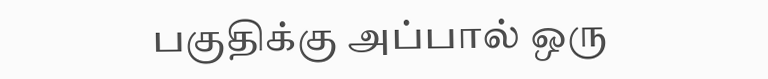பகுதிக்கு அப்பால் ஒரு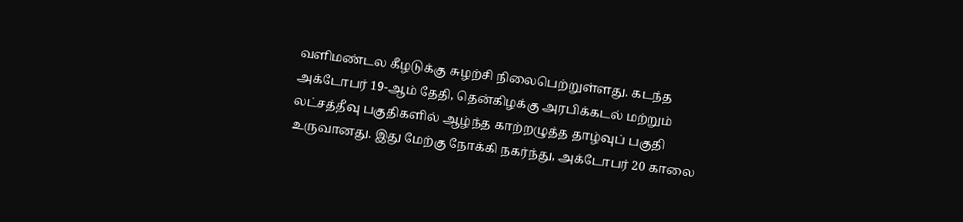வளிமண்டல கீழடுக்கு சுழற்சி நிலைபெற்றுள்ளது. கடந்த அக்டோபர் 19-ஆம் தேதி, தென்கிழக்கு அரபிக்கடல் மற்றும் லட்சத்தீவு பகுதிகளில் ஆழ்ந்த காற்றழுத்த தாழ்வுப் பகுதி உருவானது. இது மேற்கு நோக்கி நகர்ந்து, அக்டோபர் 20 காலை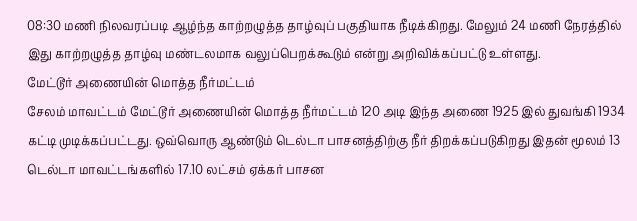08:30 மணி நிலவரப்படி ஆழ்ந்த காற்றழுத்த தாழ்வுப் பகுதியாக நீடிக்கிறது. மேலும் 24 மணி நேரத்தில் இது காற்றழுத்த தாழ்வு மண்டலமாக வலுப்பெறக்கூடும் என்று அறிவிக்கப்பட்டு உள்ளது.
மேட்டூர் அணையின் மொத்த நீர்மட்டம்
சேலம் மாவட்டம் மேட்டூர் அணையின் மொத்த நீர்மட்டம் 120 அடி இந்த அணை 1925 இல் துவங்கி 1934 கட்டி முடிக்கப்பட்டது. ஒவ்வொரு ஆண்டும் டெல்டா பாசனத்திற்கு நீர் திறக்கப்படுகிறது இதன் மூலம் 13 டெல்டா மாவட்டங்களில் 17.10 லட்சம் ஏக்கர் பாசன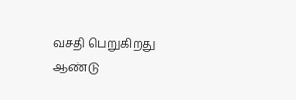வசதி பெறுகிறது ஆண்டு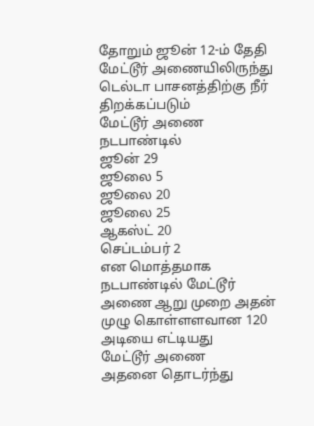தோறும் ஜூன் 12-ம் தேதி மேட்டூர் அணையிலிருந்து டெல்டா பாசனத்திற்கு நீர் திறக்கப்படும்
மேட்டூர் அணை நடபாண்டில்
ஜூன் 29
ஜூலை 5
ஜூலை 20
ஜூலை 25
ஆகஸ்ட் 20
செப்டம்பர் 2
என மொத்தமாக நடபாண்டில் மேட்டூர் அணை ஆறு முறை அதன் முழு கொள்ளளவான 120 அடியை எட்டியது
மேட்டூர் அணை
அதனை தொடர்ந்து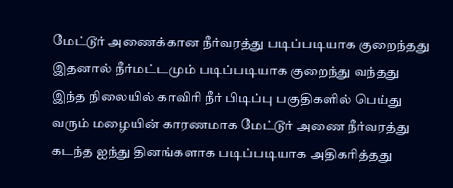மேட்டூர் அணைக்கான நீர்வரத்து படிப்படியாக குறைந்தது இதனால் நீர்மட்டமும் படிப்படியாக குறைந்து வந்தது
இந்த நிலையில் காவிரி நீர் பிடிப்பு பகுதிகளில் பெய்து வரும் மழையின் காரணமாக மேட்டூர் அணை நீர்வரத்து கடந்த ஐந்து தினங்களாக படிப்படியாக அதிகரித்தது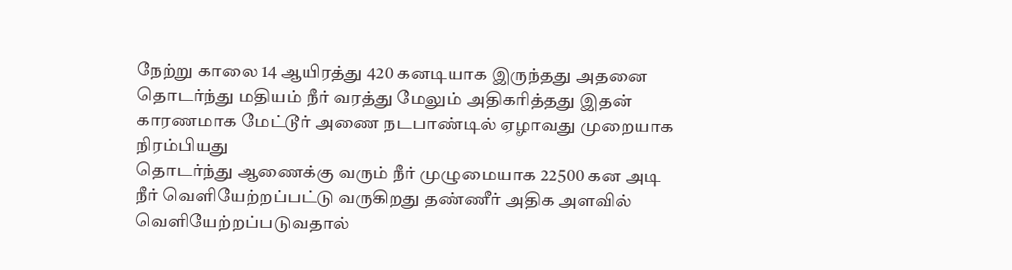நேற்று காலை 14 ஆயிரத்து 420 கனடியாக இருந்தது அதனை தொடர்ந்து மதியம் நீர் வரத்து மேலும் அதிகரித்தது இதன் காரணமாக மேட்டூர் அணை நடபாண்டில் ஏழாவது முறையாக நிரம்பியது
தொடர்ந்து ஆணைக்கு வரும் நீர் முழுமையாக 22500 கன அடி நீர் வெளியேற்றப்பட்டு வருகிறது தண்ணீர் அதிக அளவில் வெளியேற்றப்படுவதால்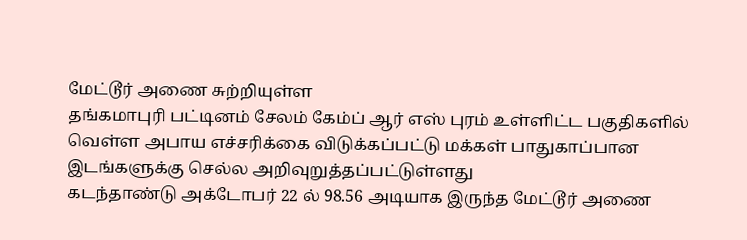மேட்டூர் அணை சுற்றியுள்ள
தங்கமாபுரி பட்டினம் சேலம் கேம்ப் ஆர் எஸ் புரம் உள்ளிட்ட பகுதிகளில் வெள்ள அபாய எச்சரிக்கை விடுக்கப்பட்டு மக்கள் பாதுகாப்பான இடங்களுக்கு செல்ல அறிவுறுத்தப்பட்டுள்ளது
கடந்தாண்டு அக்டோபர் 22 ல் 98.56 அடியாக இருந்த மேட்டூர் அணை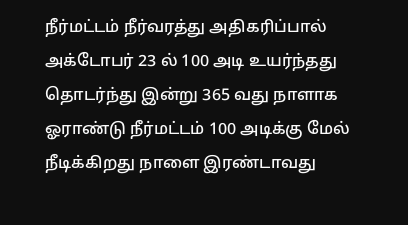நீர்மட்டம் நீர்வரத்து அதிகரிப்பால் அக்டோபர் 23 ல் 100 அடி உயர்ந்தது தொடர்ந்து இன்று 365 வது நாளாக ஓராண்டு நீர்மட்டம் 100 அடிக்கு மேல் நீடிக்கிறது நாளை இரண்டாவது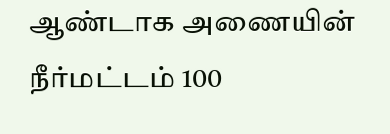ஆண்டாக அணையின் நீர்மட்டம் 100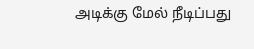அடிக்கு மேல் நீடிப்பது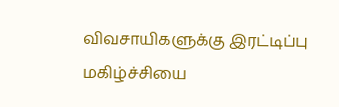விவசாயிகளுக்கு இரட்டிப்பு மகிழ்ச்சியை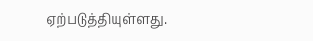ஏற்படுத்தியுள்ளது.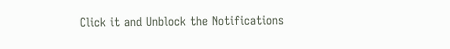Click it and Unblock the Notifications